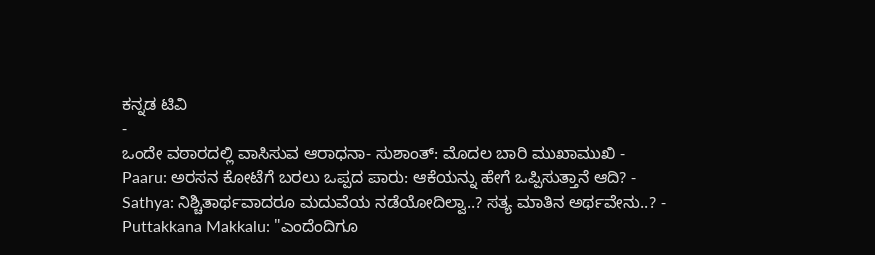ಕನ್ನಡ ಟಿವಿ
-
ಒಂದೇ ವಠಾರದಲ್ಲಿ ವಾಸಿಸುವ ಆರಾಧನಾ- ಸುಶಾಂತ್: ಮೊದಲ ಬಾರಿ ಮುಖಾಮುಖಿ -
Paaru: ಅರಸನ ಕೋಟೆಗೆ ಬರಲು ಒಪ್ಪದ ಪಾರು: ಆಕೆಯನ್ನು ಹೇಗೆ ಒಪ್ಪಿಸುತ್ತಾನೆ ಆದಿ? -
Sathya: ನಿಶ್ಚಿತಾರ್ಥವಾದರೂ ಮದುವೆಯ ನಡೆಯೋದಿಲ್ವಾ..? ಸತ್ಯ ಮಾತಿನ ಅರ್ಥವೇನು..? -
Puttakkana Makkalu: "ಎಂದೆಂದಿಗೂ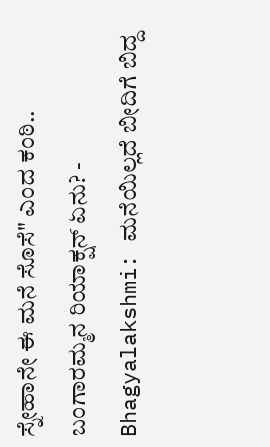ಸ್ನೇಹಾನೇ ಈ ಮನೆ ಸೊಸೆ" ಎಂದ ಕಂಠಿ.. ಬಂಗಾರಮ್ಮನ ರಿಯಾಕ್ಷನ್ ಏನು? -
Bhagyalakshmi: ಮನೆಯಿಲ್ಲದೆ ಬೀದಿಗೆ ಬಿದ್ದ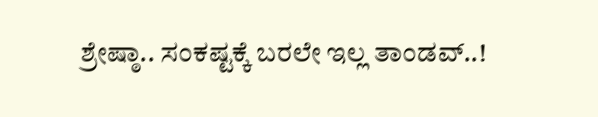ಶ್ರೇಷ್ಠಾ.. ಸಂಕಷ್ಟಕ್ಕೆ ಬರಲೇ ಇಲ್ಲ ತಾಂಡವ್..!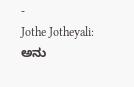-
Jothe Jotheyali: ಅನು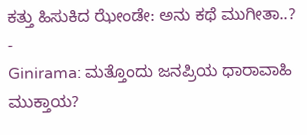ಕತ್ತು ಹಿಸುಕಿದ ಝೇಂಡೇ: ಅನು ಕಥೆ ಮುಗೀತಾ..? -
Ginirama: ಮತ್ತೊಂದು ಜನಪ್ರಿಯ ಧಾರಾವಾಹಿ ಮುಕ್ತಾಯ?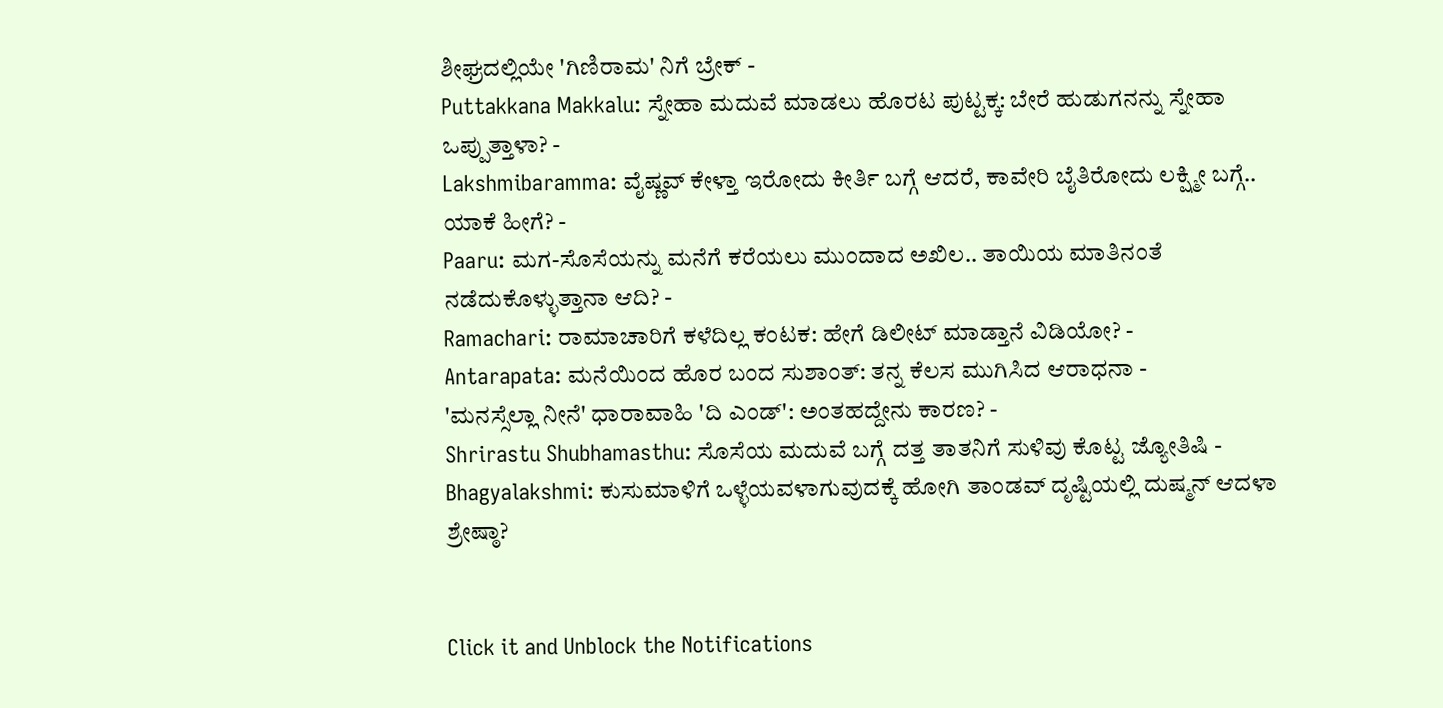ಶೀಘ್ರದಲ್ಲಿಯೇ 'ಗಿಣಿರಾಮ' ನಿಗೆ ಬ್ರೇಕ್ -
Puttakkana Makkalu: ಸ್ನೇಹಾ ಮದುವೆ ಮಾಡಲು ಹೊರಟ ಪುಟ್ಟಕ್ಕ: ಬೇರೆ ಹುಡುಗನನ್ನು ಸ್ನೇಹಾ ಒಪ್ಪುತ್ತಾಳಾ? -
Lakshmibaramma: ವೈಷ್ಣವ್ ಕೇಳ್ತಾ ಇರೋದು ಕೀರ್ತಿ ಬಗ್ಗೆ ಆದರೆ, ಕಾವೇರಿ ಬೈತಿರೋದು ಲಕ್ಷ್ಮೀ ಬಗ್ಗೆ.. ಯಾಕೆ ಹೀಗೆ? -
Paaru: ಮಗ-ಸೊಸೆಯನ್ನು ಮನೆಗೆ ಕರೆಯಲು ಮುಂದಾದ ಅಖಿಲ.. ತಾಯಿಯ ಮಾತಿನಂತೆ ನಡೆದುಕೊಳ್ಳುತ್ತಾನಾ ಆದಿ? -
Ramachari: ರಾಮಾಚಾರಿಗೆ ಕಳೆದಿಲ್ಲ ಕಂಟಕ: ಹೇಗೆ ಡಿಲೀಟ್ ಮಾಡ್ತಾನೆ ವಿಡಿಯೋ? -
Antarapata: ಮನೆಯಿಂದ ಹೊರ ಬಂದ ಸುಶಾಂತ್: ತನ್ನ ಕೆಲಸ ಮುಗಿಸಿದ ಆರಾಧನಾ -
'ಮನಸ್ಸೆಲ್ಲಾ ನೀನೆ' ಧಾರಾವಾಹಿ 'ದಿ ಎಂಡ್': ಅಂತಹದ್ದೇನು ಕಾರಣ? -
Shrirastu Shubhamasthu: ಸೊಸೆಯ ಮದುವೆ ಬಗ್ಗೆ ದತ್ತ ತಾತನಿಗೆ ಸುಳಿವು ಕೊಟ್ಟ ಜ್ಯೋತಿಷಿ -
Bhagyalakshmi: ಕುಸುಮಾಳಿಗೆ ಒಳ್ಳೆಯವಳಾಗುವುದಕ್ಕೆ ಹೋಗಿ ತಾಂಡವ್ ದೃಷ್ಟಿಯಲ್ಲಿ ದುಷ್ಮನ್ ಆದಳಾ ಶ್ರೇಷ್ಠಾ?


Click it and Unblock the Notifications